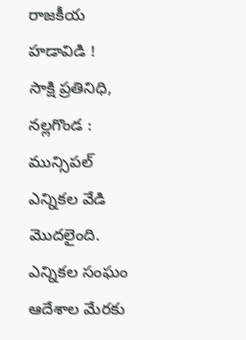రాజకీయ హడావిడి !
సాక్షి ప్రతినిధి, నల్లగొండ : మున్సిపల్ ఎన్నికల వేడి మొదలైంది. ఎన్నికల సంఘం ఆదేశాల మేరకు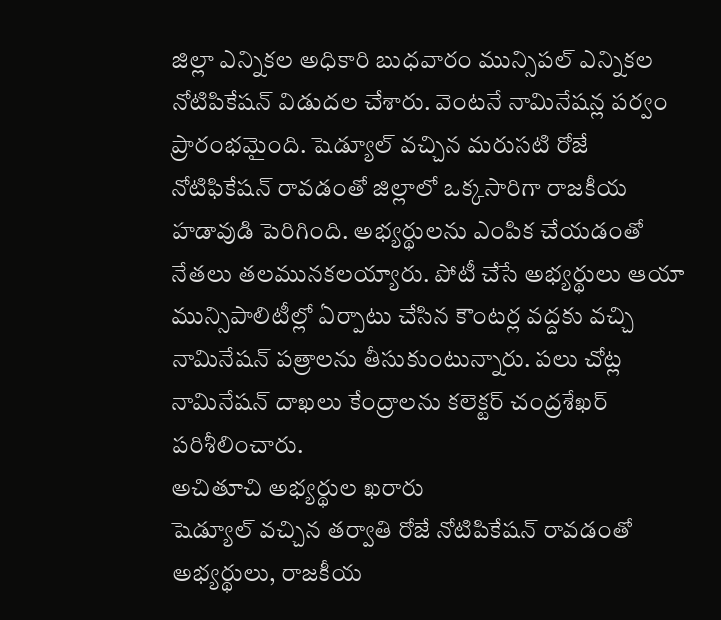జిల్లా ఎన్నికల అధికారి బుధవారం మున్సిపల్ ఎన్నికల నోటిపికేషన్ విడుదల చేశారు. వెంటనే నామినేషన్ల పర్వం ప్రారంభమైంది. షెడ్యూల్ వచ్చిన మరుసటి రోజే నోటిఫికేషన్ రావడంతో జిల్లాలో ఒక్కసారిగా రాజకీయ హడావుడి పెరిగింది. అభ్యర్థులను ఎంపిక చేయడంతో నేతలు తలమునకలయ్యారు. పోటీ చేసే అభ్యర్థులు ఆయా మున్సిపాలిటీల్లో ఏర్పాటు చేసిన కౌంటర్ల వద్దకు వచ్చి నామినేషన్ పత్రాలను తీసుకుంటున్నారు. పలు చోట్ల నామినేషన్ దాఖలు కేంద్రాలను కలెక్టర్ చంద్రశేఖర్ పరిశీలించారు.
అచితూచి అభ్యర్థుల ఖరారు
షెడ్యూల్ వచ్చిన తర్వాతి రోజే నోటిపికేషన్ రావడంతో అభ్యర్థులు, రాజకీయ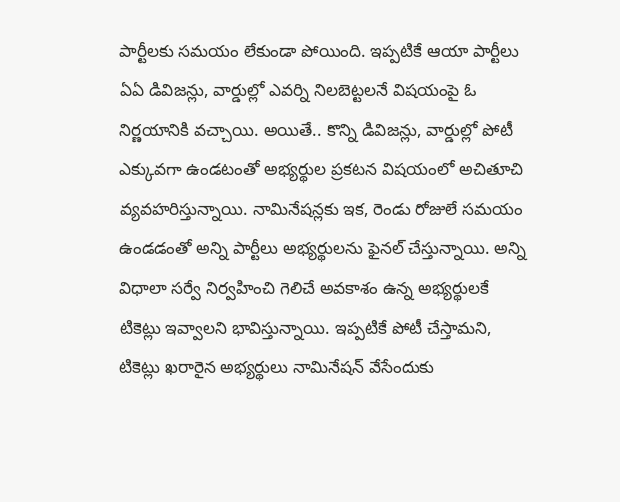పార్టీలకు సమయం లేకుండా పోయింది. ఇప్పటికే ఆయా పార్టీలు ఏఏ డివిజన్లు, వార్డుల్లో ఎవర్ని నిలబెట్టలనే విషయంపై ఓ నిర్ణయానికి వచ్చాయి. అయితే.. కొన్ని డివిజన్లు, వార్డుల్లో పోటీ ఎక్కువగా ఉండటంతో అభ్యర్థుల ప్రకటన విషయంలో అచితూచి వ్యవహరిస్తున్నాయి. నామినేషన్లకు ఇక, రెండు రోజులే సమయం ఉండడంతో అన్ని పార్టీలు అభ్యర్థులను ఫైనల్ చేస్తున్నాయి. అన్ని విధాలా సర్వే నిర్వహించి గెలిచే అవకాశం ఉన్న అభ్యర్థులకే టికెట్లు ఇవ్వాలని భావిస్తున్నాయి. ఇప్పటికే పోటీ చేస్తామని, టికెట్లు ఖరారైన అభ్యర్థులు నామినేషన్ వేసేందుకు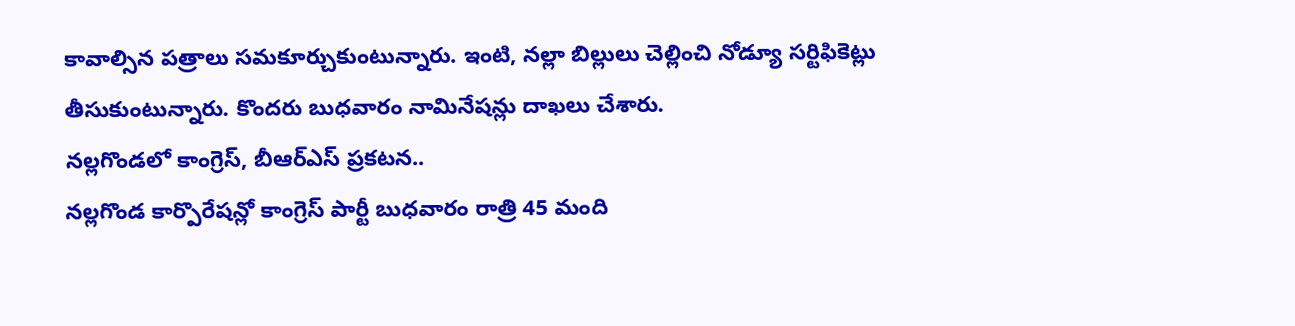కావాల్సిన పత్రాలు సమకూర్చుకుంటున్నారు. ఇంటి, నల్లా బిల్లులు చెల్లించి నోడ్యూ సర్టిఫికెట్లు తీసుకుంటున్నారు. కొందరు బుధవారం నామినేషన్లు దాఖలు చేశారు.
నల్లగొండలో కాంగ్రెస్, బీఆర్ఎస్ ప్రకటన..
నల్లగొండ కార్పొరేషన్లో కాంగ్రెస్ పార్టీ బుధవారం రాత్రి 45 మంది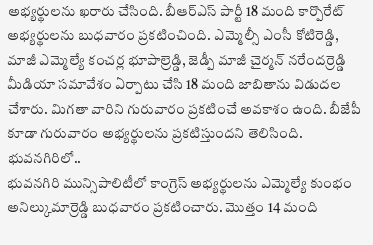అభ్యర్థులను ఖరారు చేసింది. బీఆర్ఎస్ పార్టీ 18 మంది కార్పొరేట్ అభ్యర్థులను బుధవారం ప్రకటించింది. ఎమ్మెల్సీ ఎంసీ కోటిరెడ్డి, మాజీ ఎమ్మెల్యే కంచర్ల భూపాల్రెడ్డి, జెడ్పీ మాజీ చైర్మన్ నరేందర్రెడ్డి మీడియా సమావేశం ఏర్పాటు చేసి 18 మంది జాబితాను విడుదల చేశారు. మిగతా వారిని గురువారం ప్రకటించే అవకాశం ఉంది. బీజేపీ కూడా గురువారం అభ్యర్థులను ప్రకటిస్తుందని తెలిసింది.
భువనగిరిలో..
భువనగిరి మున్సిపాలిటీలో కాంగ్రెస్ అభ్యర్థులను ఎమ్మెల్యే కుంభం అనిల్కుమార్రెడ్డి బుధవారం ప్రకటించారు. మొత్తం 14 మంది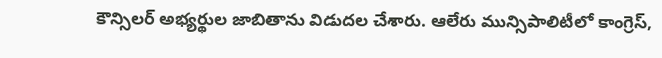కౌన్సిలర్ అభ్యర్థుల జాబితాను విడుదల చేశారు. ఆలేరు మున్సిపాలిటీలో కాంగ్రెస్,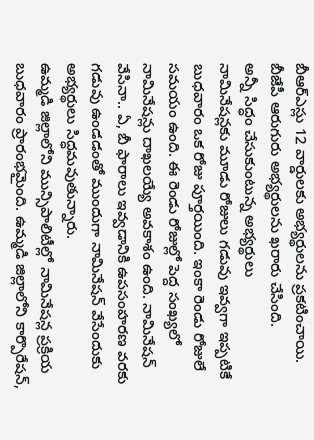బీఆర్ఎస్లు 12 వార్డులకు అభ్యర్థులను ప్రకటించాయి. బీజేపీ ఆరుగురు అభ్యర్థులను ఖరారు చేసింది.
అన్నీ సిద్ధం చేసుకుంటున్న అభ్యర్థులు
నామినేషన్లకు మూడు రోజులు గడువు ఇవ్వగా ఇప్పటికే బుధవారం ఒక రోజు పూర్తయింది. ఇంకా రెండు రోజులే సమయం ఉంది. ఈ రెండు రోజుల్లో పెద్ద సంఖ్యలో నామినేషన్లు దాఖలయ్యే అవకాశం ఉంది. నామినేషన్ వేసినా.. ఏ, బీ ఫారాలు ఇవ్వడానికి ఉపసంహరణ వరకు గడువు ఉండడంతో ముందుగా నామినేషన్ వేసేందుకు అభ్యర్థులు సిద్ధమవుతున్నారు.
ఉమ్మడి జిల్లాలోని మున్సిపాలిటీల్లో నామినేషన్ల ప్రక్రియ బుధవారం ప్రారంభమైంది. ఉమ్మడి జిల్లాలోని కార్పొరేషన్,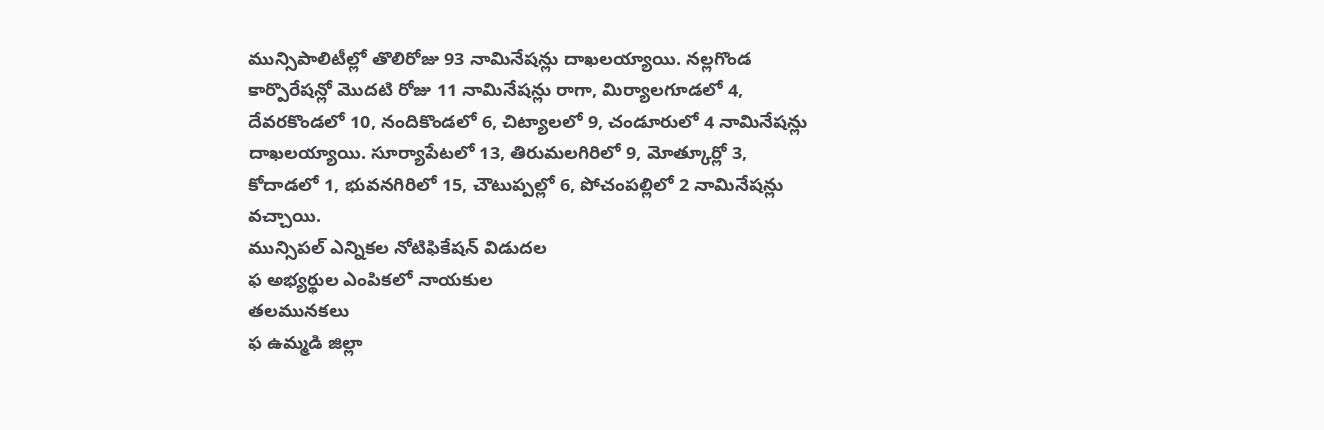మున్సిపాలిటీల్లో తొలిరోజు 93 నామినేషన్లు దాఖలయ్యాయి. నల్లగొండ కార్పొరేషన్లో మొదటి రోజు 11 నామినేషన్లు రాగా, మిర్యాలగూడలో 4, దేవరకొండలో 10, నందికొండలో 6, చిట్యాలలో 9, చండూరులో 4 నామినేషన్లు దాఖలయ్యాయి. సూర్యాపేటలో 13, తిరుమలగిరిలో 9, మోత్కూర్లో 3, కోదాడలో 1, భువనగిరిలో 15, చౌటుప్పల్లో 6, పోచంపల్లిలో 2 నామినేషన్లు వచ్చాయి.
మున్సిపల్ ఎన్నికల నోటిఫికేషన్ విడుదల
ఫ అభ్యర్థుల ఎంపికలో నాయకుల
తలమునకలు
ఫ ఉమ్మడి జిల్లా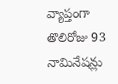వ్యాప్తంగా
తొలిరోజు 93 నామినేషన్లు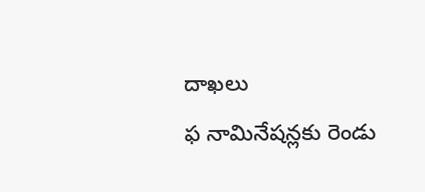దాఖలు
ఫ నామినేషన్లకు రెండు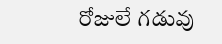రోజులే గడువు